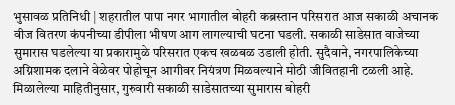भुसावळ प्रतिनिधी | शहरातील पापा नगर भागातील बोहरी कब्रस्तान परिसरात आज सकाळी अचानक वीज वितरण कंपनीच्या डीपीला भीषण आग लागल्याची घटना घडली. सकाळी साडेसात वाजेच्या सुमारास घडलेल्या या प्रकारामुळे परिसरात एकच खळबळ उडाली होती. सुदैवाने, नगरपालिकेच्या अग्निशामक दलाने वेळेवर पोहोचून आगीवर नियंत्रण मिळवल्याने मोठी जीवितहानी टळली आहे. मिळालेल्या माहितीनुसार, गुरुवारी सकाळी साडेसातच्या सुमारास बोहरी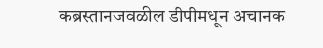कब्रस्तानजवळील डीपीमधून अचानक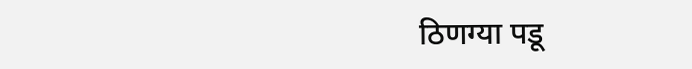ठिणग्या पडू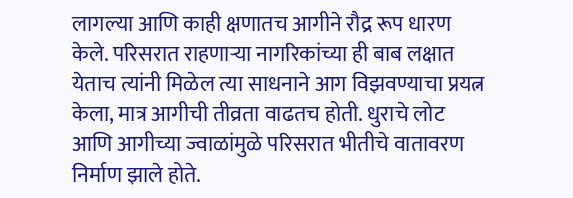लागल्या आणि काही क्षणातच आगीने रौद्र रूप धारण केले. परिसरात राहणाऱ्या नागरिकांच्या ही बाब लक्षात येताच त्यांनी मिळेल त्या साधनाने आग विझवण्याचा प्रयत्न केला, मात्र आगीची तीव्रता वाढतच होती. धुराचे लोट आणि आगीच्या ज्वाळांमुळे परिसरात भीतीचे वातावरण निर्माण झाले होते.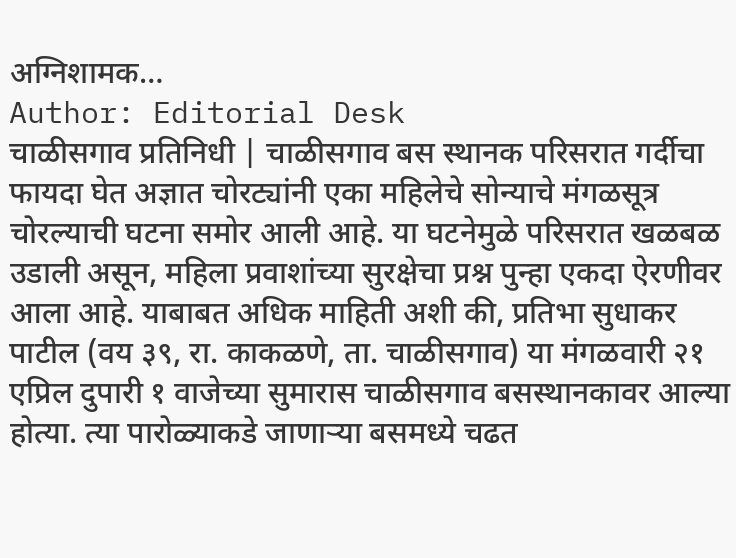अग्निशामक…
Author: Editorial Desk
चाळीसगाव प्रतिनिधी | चाळीसगाव बस स्थानक परिसरात गर्दीचा फायदा घेत अज्ञात चोरट्यांनी एका महिलेचे सोन्याचे मंगळसूत्र चोरल्याची घटना समोर आली आहे. या घटनेमुळे परिसरात खळबळ उडाली असून, महिला प्रवाशांच्या सुरक्षेचा प्रश्न पुन्हा एकदा ऐरणीवर आला आहे. याबाबत अधिक माहिती अशी की, प्रतिभा सुधाकर पाटील (वय ३९, रा. काकळणे, ता. चाळीसगाव) या मंगळवारी २१ एप्रिल दुपारी १ वाजेच्या सुमारास चाळीसगाव बसस्थानकावर आल्या होत्या. त्या पारोळ्याकडे जाणाऱ्या बसमध्ये चढत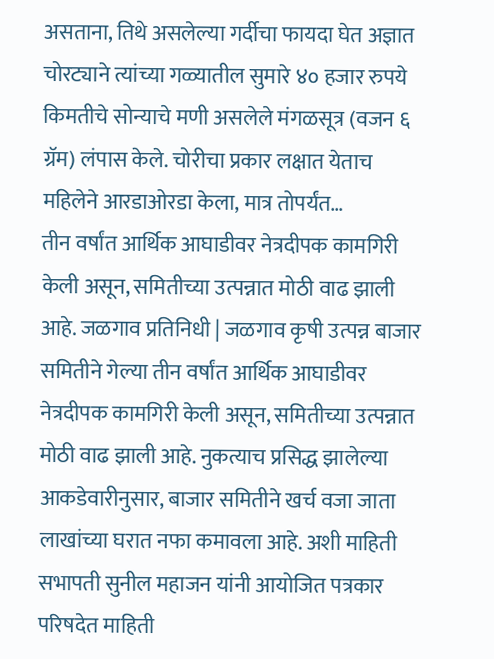असताना, तिथे असलेल्या गर्दीचा फायदा घेत अज्ञात चोरट्याने त्यांच्या गळ्यातील सुमारे ४० हजार रुपये किमतीचे सोन्याचे मणी असलेले मंगळसूत्र (वजन ६ ग्रॅम) लंपास केले. चोरीचा प्रकार लक्षात येताच महिलेने आरडाओरडा केला, मात्र तोपर्यंत…
तीन वर्षांत आर्थिक आघाडीवर नेत्रदीपक कामगिरी केली असून, समितीच्या उत्पन्नात मोठी वाढ झाली आहे. जळगाव प्रतिनिधी | जळगाव कृषी उत्पन्न बाजार समितीने गेल्या तीन वर्षांत आर्थिक आघाडीवर नेत्रदीपक कामगिरी केली असून, समितीच्या उत्पन्नात मोठी वाढ झाली आहे. नुकत्याच प्रसिद्ध झालेल्या आकडेवारीनुसार, बाजार समितीने खर्च वजा जाता लाखांच्या घरात नफा कमावला आहे. अशी माहिती सभापती सुनील महाजन यांनी आयोजित पत्रकार परिषदेत माहिती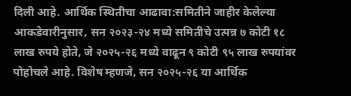दिली आहे. आर्थिक स्थितीचा आढावा:समितीने जाहीर केलेल्या आकडेवारीनुसार, सन २०२३-२४ मध्ये समितीचे उत्पन्न ७ कोटी १८ लाख रुपये होते, जे २०२५-२६ मध्ये वाढून ९ कोटी ९५ लाख रुपयांवर पोहोचले आहे. विशेष म्हणजे, सन २०२५-२६ या आर्थिक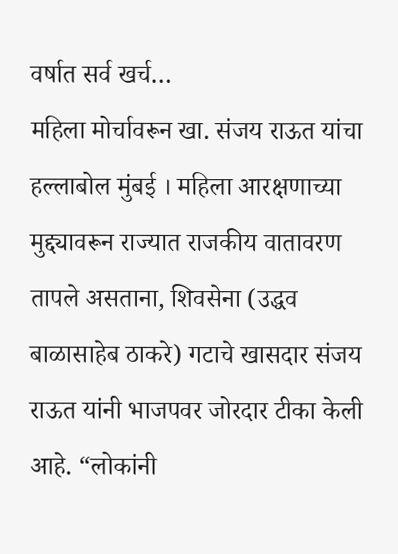वर्षात सर्व खर्च…
महिला मोर्चावरून खा. संजय राऊत यांचा हल्लाबोल मुंबई । महिला आरक्षणाच्या मुद्द्यावरून राज्यात राजकीय वातावरण तापले असताना, शिवसेना (उद्धव बाळासाहेब ठाकरे) गटाचे खासदार संजय राऊत यांनी भाजपवर जोरदार टीका केली आहे. “लोकांनी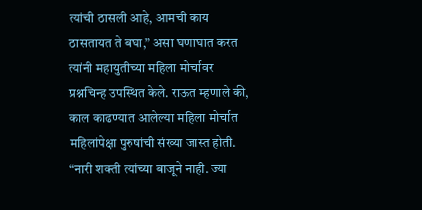त्यांची ठासली आहे, आमची काय ठासतायत ते बघा,” असा घणाघात करत त्यांनी महायुतीच्या महिला मोर्चावर प्रश्नचिन्ह उपस्थित केले. राऊत म्हणाले की, काल काढण्यात आलेल्या महिला मोर्चात महिलांपेक्षा पुरुषांची संख्या जास्त होती. “नारी शक्ती त्यांच्या बाजूने नाही. ज्या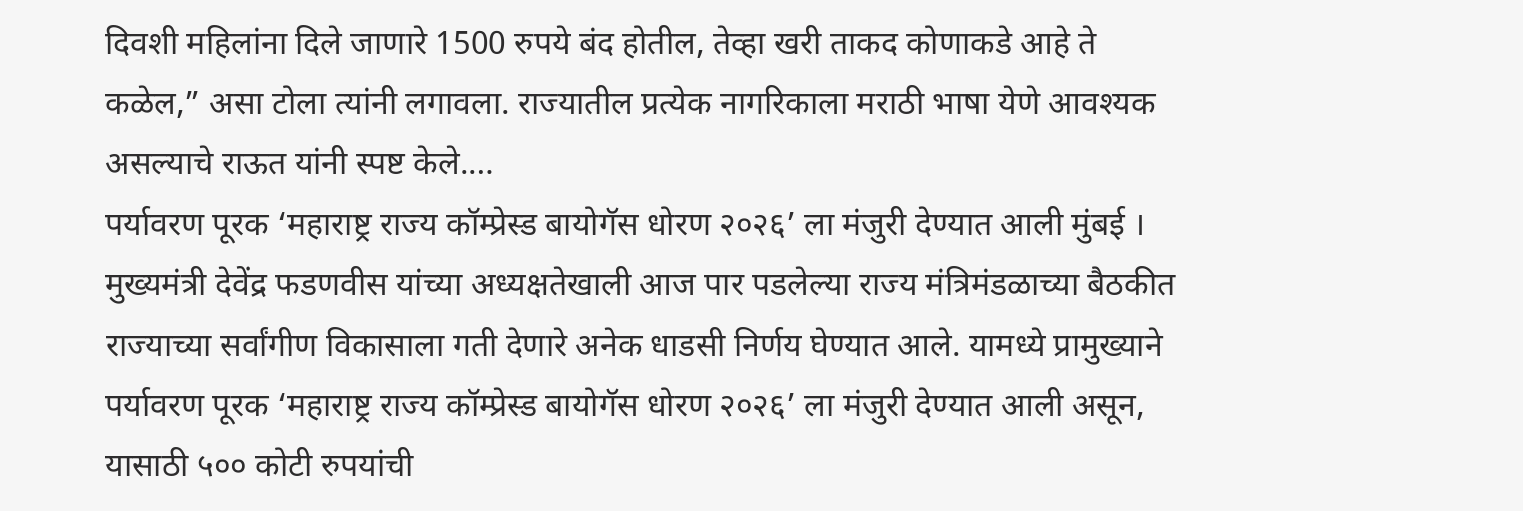दिवशी महिलांना दिले जाणारे 1500 रुपये बंद होतील, तेव्हा खरी ताकद कोणाकडे आहे ते कळेल,” असा टोला त्यांनी लगावला. राज्यातील प्रत्येक नागरिकाला मराठी भाषा येणे आवश्यक असल्याचे राऊत यांनी स्पष्ट केले.…
पर्यावरण पूरक ‘महाराष्ट्र राज्य कॉम्प्रेस्ड बायोगॅस धोरण २०२६’ ला मंजुरी देण्यात आली मुंबई । मुख्यमंत्री देवेंद्र फडणवीस यांच्या अध्यक्षतेखाली आज पार पडलेल्या राज्य मंत्रिमंडळाच्या बैठकीत राज्याच्या सर्वांगीण विकासाला गती देणारे अनेक धाडसी निर्णय घेण्यात आले. यामध्ये प्रामुख्याने पर्यावरण पूरक ‘महाराष्ट्र राज्य कॉम्प्रेस्ड बायोगॅस धोरण २०२६’ ला मंजुरी देण्यात आली असून, यासाठी ५०० कोटी रुपयांची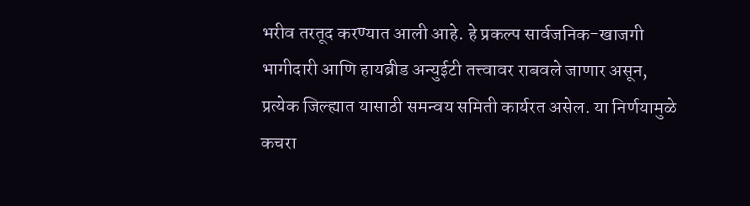भरीव तरतूद करण्यात आली आहे. हे प्रकल्प सार्वजनिक-खाजगी भागीदारी आणि हायब्रीड अन्युईटी तत्त्वावर राबवले जाणार असून, प्रत्येक जिल्ह्यात यासाठी समन्वय समिती कार्यरत असेल. या निर्णयामुळे कचरा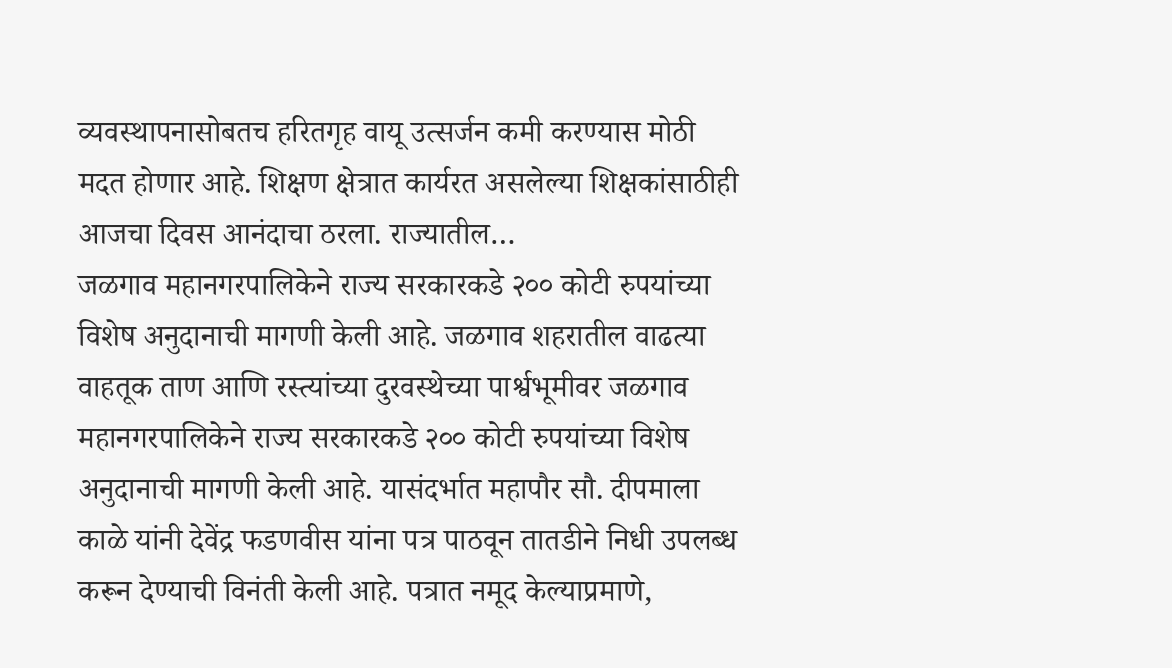व्यवस्थापनासोबतच हरितगृह वायू उत्सर्जन कमी करण्यास मोठी मदत होणार आहे. शिक्षण क्षेत्रात कार्यरत असलेल्या शिक्षकांसाठीही आजचा दिवस आनंदाचा ठरला. राज्यातील…
जळगाव महानगरपालिकेने राज्य सरकारकडे २०० कोटी रुपयांच्या विशेष अनुदानाची मागणी केली आहे. जळगाव शहरातील वाढत्या वाहतूक ताण आणि रस्त्यांच्या दुरवस्थेच्या पार्श्वभूमीवर जळगाव महानगरपालिकेने राज्य सरकारकडे २०० कोटी रुपयांच्या विशेष अनुदानाची मागणी केली आहे. यासंदर्भात महापौर सौ. दीपमाला काळे यांनी देवेंद्र फडणवीस यांना पत्र पाठवून तातडीने निधी उपलब्ध करून देण्याची विनंती केली आहे. पत्रात नमूद केल्याप्रमाणे,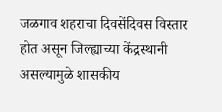जळगाव शहराचा दिवसेंदिवस विस्तार होत असून जिल्ह्याच्या केंद्रस्थानी असल्यामुळे शासकीय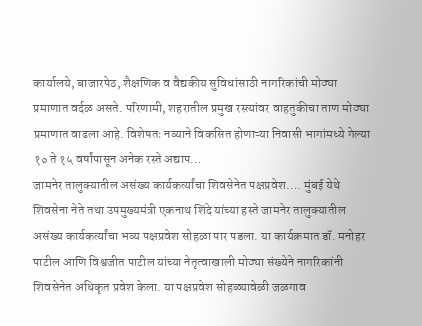कार्यालये, बाजारपेठ, शैक्षणिक व वैद्यकीय सुविधांसाठी नागरिकांची मोठ्या प्रमाणात वर्दळ असते. परिणामी, शहरातील प्रमुख रस्त्यांवर वाहतुकीचा ताण मोठ्या प्रमाणात वाढला आहे. विशेषतः नव्याने विकसित होणाऱ्या निवासी भागांमध्ये गेल्या १० ते १५ वर्षांपासून अनेक रस्ते अद्याप…
जामनेर तालुक्यातील असंख्य कार्यकर्त्यांचा शिवसेनेत पक्षप्रवेश…. मुंबई येथे शिवसेना नेते तथा उपमुख्यमंत्री एकनाथ शिंदे यांच्या हस्ते जामनेर तालुक्यातील असंख्य कार्यकर्त्यांचा भव्य पक्षप्रवेश सोहळा पार पडला. या कार्यक्रमात डॉ. मनोहर पाटील आणि विश्वजीत पाटील यांच्या नेतृत्वाखाली मोठ्या संख्येने नागरिकांनी शिवसेनेत अधिकृत प्रवेश केला. या पक्षप्रवेश सोहळ्यावेळी जळगाव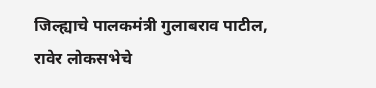जिल्ह्याचे पालकमंत्री गुलाबराव पाटील, रावेर लोकसभेचे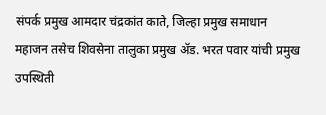संपर्क प्रमुख आमदार चंद्रकांत काते, जिल्हा प्रमुख समाधान महाजन तसेच शिवसेना तालुका प्रमुख ॲड. भरत पवार यांची प्रमुख उपस्थिती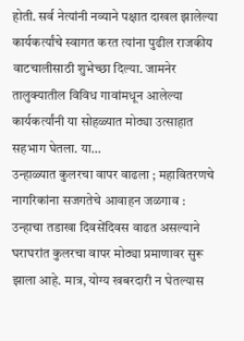होती. सर्व नेत्यांनी नव्याने पक्षात दाखल झालेल्या कार्यकर्त्यांचे स्वागत करत त्यांना पुढील राजकीय वाटचालीसाठी शुभेच्छा दिल्या. जामनेर तालुक्यातील विविध गावांमधून आलेल्या कार्यकर्त्यांनी या सोहळ्यात मोठ्या उत्साहात सहभाग घेतला. या…
उन्हाळ्यात कुलरचा वापर वाढला ; महावितरणचे नागरिकांना सजगतेचे आवाहन जळगाव : उन्हाचा तडाखा दिवसेंदिवस वाढत असल्याने घराघरांत कुलरचा वापर मोठ्या प्रमाणावर सुरू झाला आहे. मात्र, योग्य खबरदारी न घेतल्यास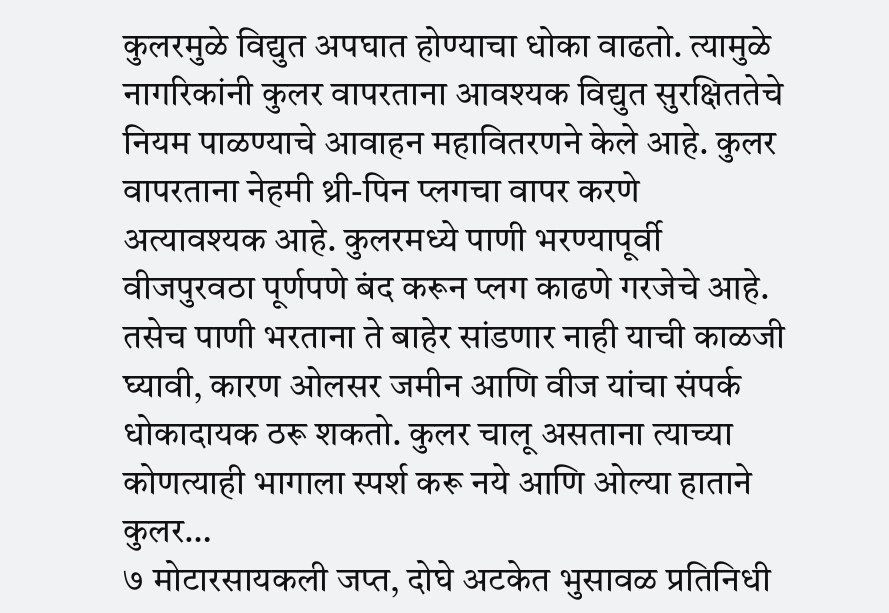कुलरमुळे विद्युत अपघात होण्याचा धोका वाढतो. त्यामुळे नागरिकांनी कुलर वापरताना आवश्यक विद्युत सुरक्षिततेचे नियम पाळण्याचे आवाहन महावितरणने केले आहे. कुलर वापरताना नेहमी थ्री-पिन प्लगचा वापर करणे अत्यावश्यक आहे. कुलरमध्ये पाणी भरण्यापूर्वी वीजपुरवठा पूर्णपणे बंद करून प्लग काढणे गरजेचे आहे. तसेच पाणी भरताना ते बाहेर सांडणार नाही याची काळजी घ्यावी, कारण ओलसर जमीन आणि वीज यांचा संपर्क धोकादायक ठरू शकतो. कुलर चालू असताना त्याच्या कोणत्याही भागाला स्पर्श करू नये आणि ओल्या हाताने कुलर…
७ मोटारसायकली जप्त, दोघे अटकेत भुसावळ प्रतिनिधी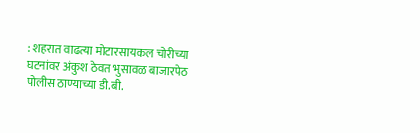: शहरात वाढत्या मोटारसायकल चोरीच्या घटनांवर अंकुश ठेवत भुसावळ बाजारपेठ पोलीस ठाण्याच्या डी.बी.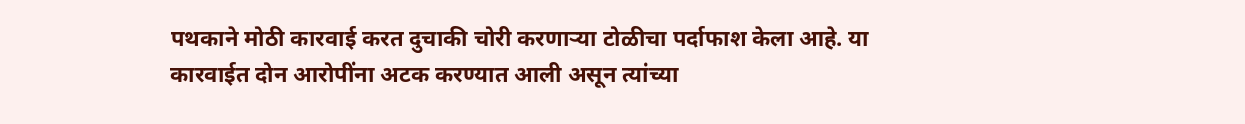पथकाने मोठी कारवाई करत दुचाकी चोरी करणाऱ्या टोळीचा पर्दाफाश केला आहे. या कारवाईत दोन आरोपींना अटक करण्यात आली असून त्यांच्या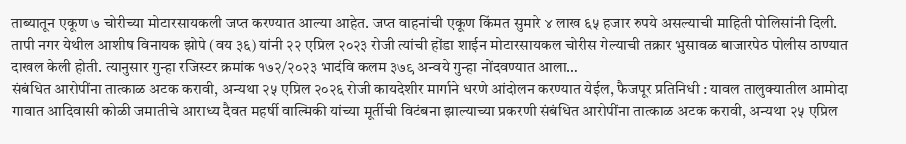ताब्यातून एकूण ७ चोरीच्या मोटारसायकली जप्त करण्यात आल्या आहेत. जप्त वाहनांची एकूण किंमत सुमारे ४ लाख ६५ हजार रुपये असल्याची माहिती पोलिसांनी दिली. तापी नगर येथील आशीष विनायक झोपे (वय ३६) यांनी २२ एप्रिल २०२३ रोजी त्यांची होंडा शाईन मोटारसायकल चोरीस गेल्याची तक्रार भुसावळ बाजारपेठ पोलीस ठाण्यात दाखल केली होती. त्यानुसार गुन्हा रजिस्टर क्रमांक १७२/२०२३ भादंवि कलम ३७९ अन्वये गुन्हा नोंदवण्यात आला…
संबंधित आरोपींना तात्काळ अटक करावी, अन्यथा २५ एप्रिल २०२६ रोजी कायदेशीर मार्गाने धरणे आंदोलन करण्यात येईल, फैजपूर प्रतिनिधी : यावल तालुक्यातील आमोदा गावात आदिवासी कोळी जमातीचे आराध्य दैवत महर्षी वाल्मिकी यांच्या मूर्तीची विटंबना झाल्याच्या प्रकरणी संबंधित आरोपींना तात्काळ अटक करावी, अन्यथा २५ एप्रिल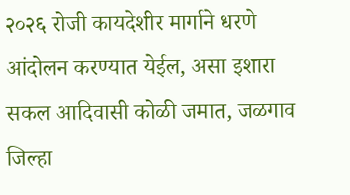२०२६ रोजी कायदेशीर मार्गाने धरणे आंदोलन करण्यात येईल, असा इशारा सकल आदिवासी कोळी जमात, जळगाव जिल्हा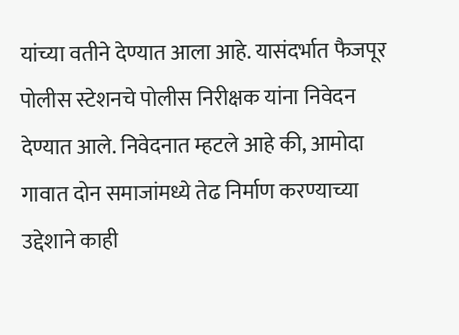यांच्या वतीने देण्यात आला आहे. यासंदर्भात फैजपूर पोलीस स्टेशनचे पोलीस निरीक्षक यांना निवेदन देण्यात आले. निवेदनात म्हटले आहे की, आमोदा गावात दोन समाजांमध्ये तेढ निर्माण करण्याच्या उद्देशाने काही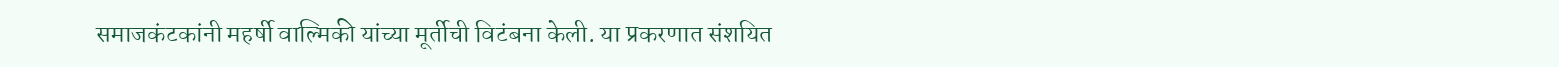समाजकंटकांनी महर्षी वाल्मिकी यांच्या मूर्तीची विटंबना केली. या प्रकरणात संशयित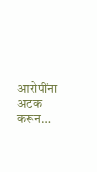आरोपींना अटक करून…